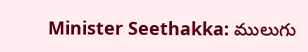Minister Seethakka: ములుగు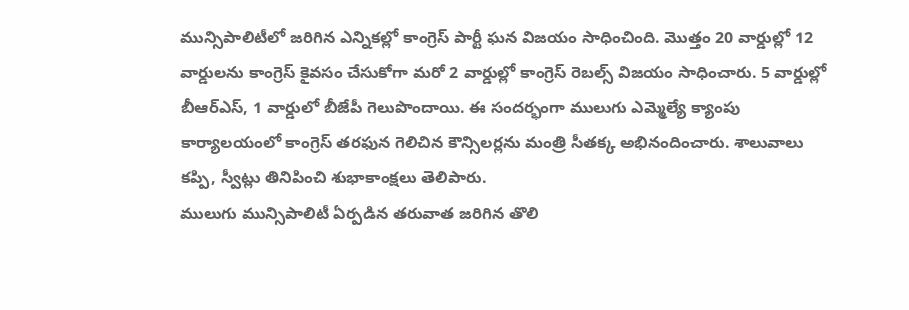మున్సిపాలిటీలో జరిగిన ఎన్నికల్లో కాంగ్రెస్ పార్టీ ఘన విజయం సాధించింది. మొత్తం 20 వార్డుల్లో 12 వార్డులను కాంగ్రెస్ కైవసం చేసుకోగా మరో 2 వార్డుల్లో కాంగ్రెస్ రెబల్స్ విజయం సాధించారు. 5 వార్డుల్లో బీఆర్ఎస్, 1 వార్డులో బీజేపీ గెలుపొందాయి. ఈ సందర్భంగా ములుగు ఎమ్మెల్యే క్యాంపు కార్యాలయంలో కాంగ్రెస్ తరఫున గెలిచిన కౌన్సిలర్లను మంత్రి సీతక్క అభినందించారు. శాలువాలు కప్పి, స్వీట్లు తినిపించి శుభాకాంక్షలు తెలిపారు.
ములుగు మున్సిపాలిటీ ఏర్పడిన తరువాత జరిగిన తొలి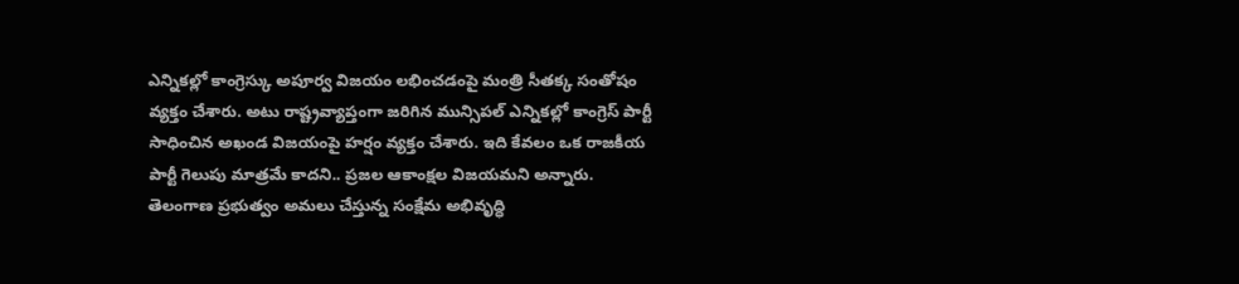ఎన్నికల్లో కాంగ్రెస్కు అపూర్వ విజయం లభించడంపై మంత్రి సీతక్క సంతోషం వ్యక్తం చేశారు. అటు రాష్ట్రవ్యాప్తంగా జరిగిన మున్సిపల్ ఎన్నికల్లో కాంగ్రెస్ పార్టీ సాధించిన అఖండ విజయంపై హర్షం వ్యక్తం చేశారు. ఇది కేవలం ఒక రాజకీయ పార్టీ గెలుపు మాత్రమే కాదని.. ప్రజల ఆకాంక్షల విజయమని అన్నారు. తెలంగాణ ప్రభుత్వం అమలు చేస్తున్న సంక్షేమ అభివృద్ధి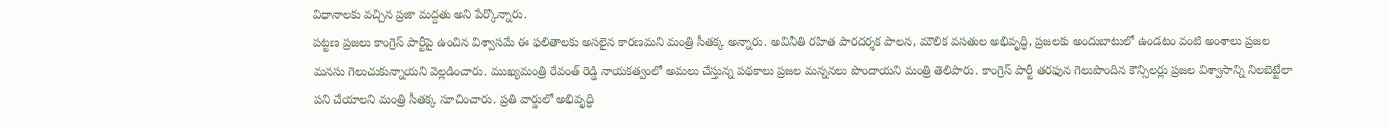విధానాలకు వచ్చిన ప్రజా మద్దతు అని పేర్కొన్నారు.
పట్టణ ప్రజలు కాంగ్రెస్ పార్టీపై ఉంచిన విశ్వాసమే ఈ ఫలితాలకు అసలైన కారణమని మంత్రి సీతక్క అన్నారు. అవినీతి రహిత పారదర్శక పాలన, మౌలిక వసతుల అభివృద్ధి, ప్రజలకు అందుబాటులో ఉండటం వంటి అంశాలు ప్రజల మనసు గెలుచుకున్నాయని వెల్లడించారు. ముఖ్యమంత్రి రేవంత్ రెడ్డి నాయకత్వంలో అమలు చేస్తున్న పథకాలు ప్రజల మన్ననలు పొందాయని మంత్రి తెలిపారు. కాంగ్రెస్ పార్టీ తరఫున గెలుపొందిన కౌన్సిలర్లు ప్రజల విశ్వాసాన్ని నిలబెట్టేలా పని చేయాలని మంత్రి సీతక్క సూచించారు. ప్రతి వార్డులో అభివృద్ధి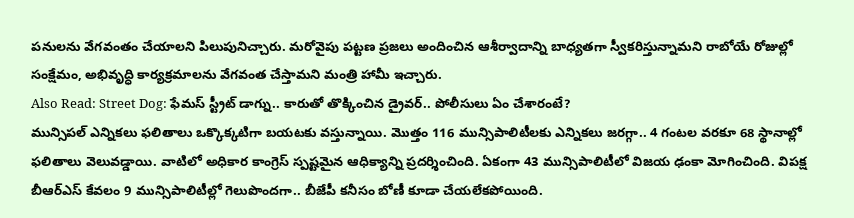పనులను వేగవంతం చేయాలని పిలుపునిచ్చారు. మరోవైపు పట్టణ ప్రజలు అందించిన ఆశీర్వాదాన్ని బాధ్యతగా స్వీకరిస్తున్నామని రాబోయే రోజుల్లో సంక్షేమం, అభివృద్ధి కార్యక్రమాలను వేగవంత చేస్తామని మంత్రి హామీ ఇచ్చారు.
Also Read: Street Dog: ఫేమస్ స్ట్రీట్ డాగ్ను.. కారుతో తొక్కించిన డ్రైవర్.. పోలీసులు ఏం చేశారంటే?
మున్సిపల్ ఎన్నికలు ఫలితాలు ఒక్కొక్కటిగా బయటకు వస్తున్నాయి. మెుత్తం 116 మున్సిపాలిటీలకు ఎన్నికలు జరగ్గా.. 4 గంటల వరకూ 68 స్థానాల్లో ఫలితాలు వెలువడ్డాయి. వాటిలో అధికార కాంగ్రెస్ స్పష్టమైన ఆధిక్యాన్ని ప్రదర్శించింది. ఏకంగా 43 మున్సిపాలిటీలో విజయ ఢంకా మోగించింది. విపక్ష బీఆర్ఎస్ కేవలం 9 మున్సిపాలిటీల్లో గెలుపొందగా.. బీజేపీ కనీసం బోణీ కూడా చేయలేకపోయింది.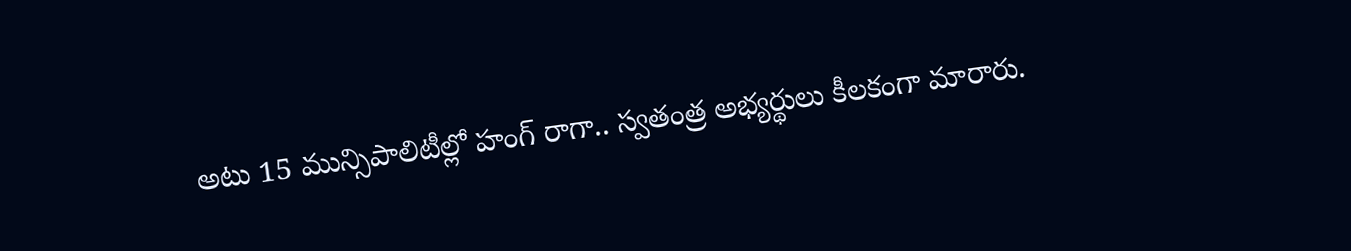అటు 15 మున్సిపాలిటీల్లో హంగ్ రాగా.. స్వతంత్ర అభ్యర్థులు కీలకంగా మారారు.